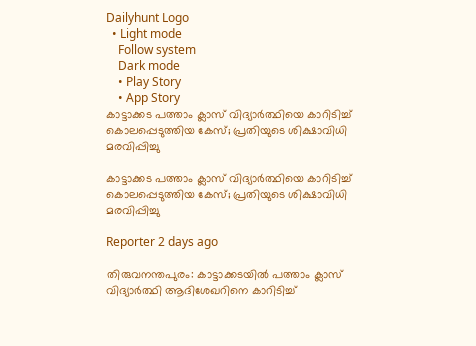Dailyhunt Logo
  • Light mode
    Follow system
    Dark mode
    • Play Story
    • App Story
കാട്ടാക്കട പത്താം ക്ലാസ് വിദ്യാര്‍ത്ഥിയെ കാറിടിച്ച്‌ കൊലപ്പെടുത്തിയ കേസ്; പ്രതിയുടെ ശിക്ഷാവിധി മരവിപ്പിച്ചു

കാട്ടാക്കട പത്താം ക്ലാസ് വിദ്യാര്‍ത്ഥിയെ കാറിടിച്ച്‌ കൊലപ്പെടുത്തിയ കേസ്; പ്രതിയുടെ ശിക്ഷാവിധി മരവിപ്പിച്ചു

Reporter 2 days ago

തിരുവനന്തപുരം: കാട്ടാക്കടയില്‍ പത്താം ക്ലാസ് വിദ്യാര്‍ത്ഥി ആദിശേഖറിനെ കാറിടിച്ച്‌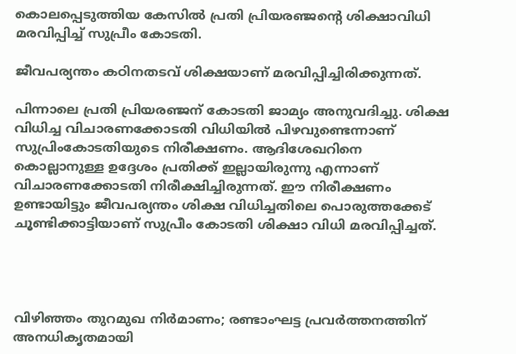കൊലപ്പെടുത്തിയ കേസില്‍ പ്രതി പ്രിയരഞ്ജന്റെ ശിക്ഷാവിധി മരവിപ്പിച്ച്‌ സുപ്രീം കോടതി.

ജീവപര്യന്തം കഠിനതടവ് ശിക്ഷയാണ് മരവിപ്പിച്ചിരിക്കുന്നത്.

പിന്നാലെ പ്രതി പ്രിയരഞ്ജന് കോടതി ജാമ്യം അനുവദിച്ചു. ശിക്ഷ വിധിച്ച വിചാരണക്കോടതി വിധിയില്‍ പിഴവുണ്ടെന്നാണ് സുപ്രിംകോടതിയുടെ നിരീക്ഷണം. ആദിശേഖറിനെ കൊല്ലാനുള്ള ഉദ്ദേശം പ്രതിക്ക് ഇല്ലായിരുന്നു എന്നാണ് വിചാരണക്കോടതി നിരീക്ഷിച്ചിരുന്നത്. ഈ നിരീക്ഷണം ഉണ്ടായിട്ടും ജീവപര്യന്തം ശിക്ഷ വിധിച്ചതിലെ പൊരുത്തക്കേട് ചൂണ്ടിക്കാട്ടിയാണ് സുപ്രീം കോടതി ശിക്ഷാ വിധി മരവിപ്പിച്ചത്.




വിഴിഞ്ഞം തുറമുഖ നിര്‍മാണം; രണ്ടാംഘട്ട പ്രവര്‍ത്തനത്തിന് അനധികൃതമായി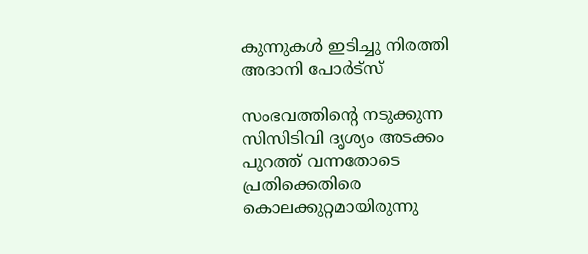കുന്നുകള്‍ ഇടിച്ചു നിരത്തി അദാനി പോര്‍ട്സ്

സംഭവത്തിന്റെ നടുക്കുന്ന സിസിടിവി ദൃശ്യം അടക്കം പുറത്ത് വന്നതോടെ പ്രതിക്കെതിരെ കൊലക്കുറ്റമായിരുന്നു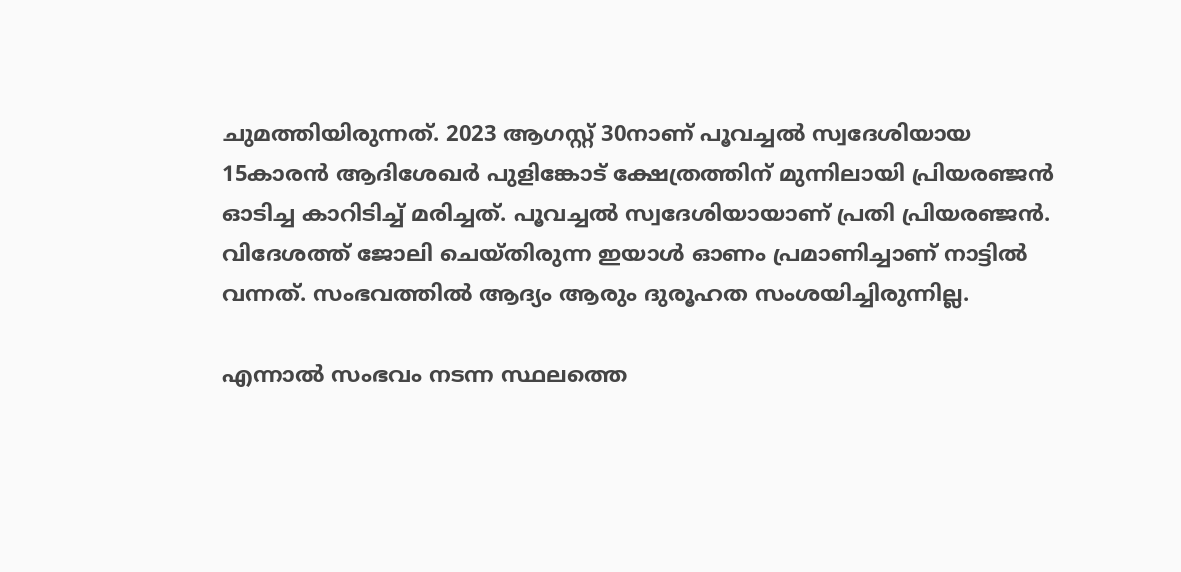ചുമത്തിയിരുന്നത്. 2023 ആഗസ്റ്റ് 30നാണ് പൂവച്ചല്‍ സ്വദേശിയായ 15കാരന്‍ ആദിശേഖര്‍ പുളിങ്കോട് ക്ഷേത്രത്തിന് മുന്നിലായി പ്രിയരഞ്ജന്‍ ഓടിച്ച കാറിടിച്ച്‌ മരിച്ചത്. പൂവച്ചല്‍ സ്വദേശിയായാണ് പ്രതി പ്രിയരഞ്ജന്‍. വിദേശത്ത് ജോലി ചെയ്തിരുന്ന ഇയാള്‍ ഓണം പ്രമാണിച്ചാണ് നാട്ടില്‍ വന്നത്. സംഭവത്തില്‍ ആദ്യം ആരും ദുരൂഹത സംശയിച്ചിരുന്നില്ല.

എന്നാല്‍ സംഭവം നടന്ന സ്ഥലത്തെ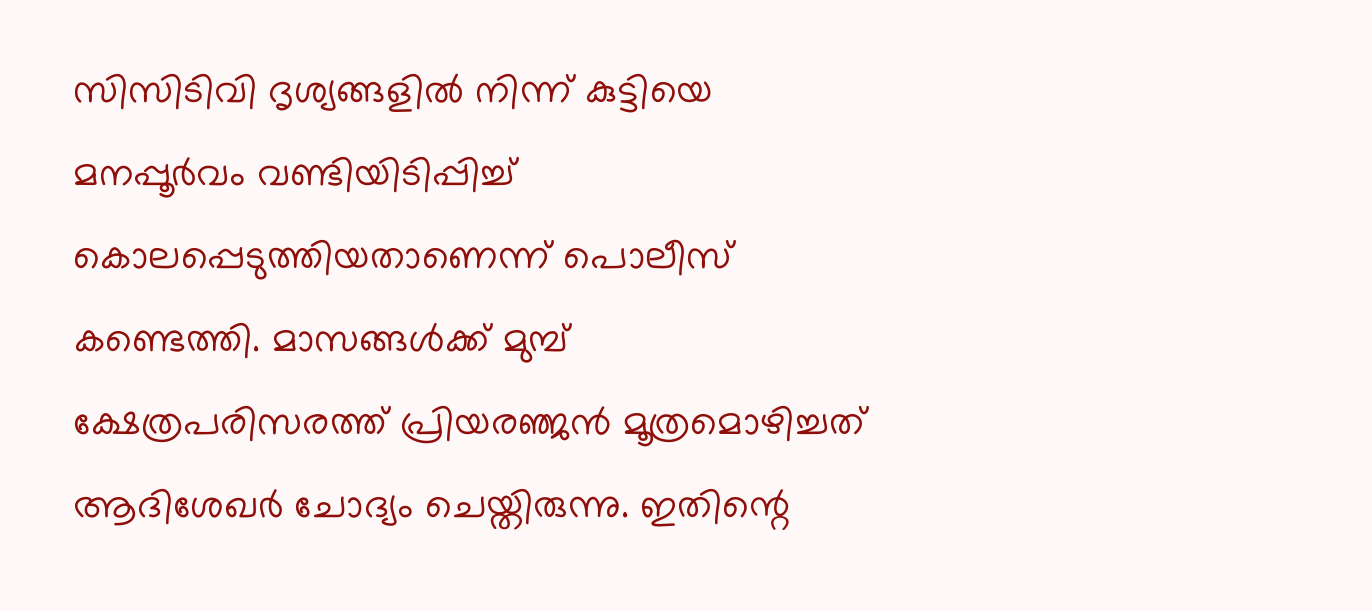സിസിടിവി ദൃശ്യങ്ങളില്‍ നിന്ന് കുട്ടിയെ മനപ്പൂര്‍വം വണ്ടിയിടിപ്പിച്ച്‌ കൊലപ്പെടുത്തിയതാണെന്ന് പൊലീസ് കണ്ടെത്തി. മാസങ്ങള്‍ക്ക് മുമ്പ് ക്ഷേത്രപരിസരത്ത് പ്രിയരഞ്ജന്‍ മൂത്രമൊഴിച്ചത് ആദിശേഖര്‍ ചോദ്യം ചെയ്തിരുന്നു. ഇതിന്റെ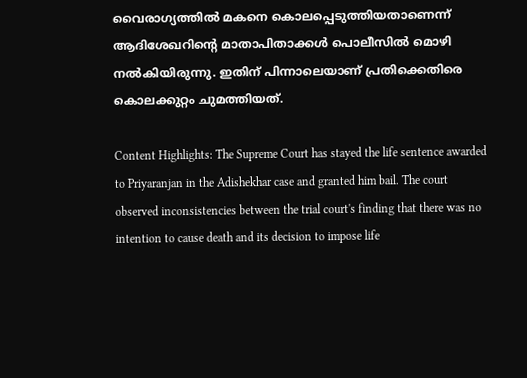വൈരാഗ്യത്തില്‍ മകനെ കൊലപ്പെടുത്തിയതാണെന്ന് ആദിശേഖറിന്റെ മാതാപിതാക്കള്‍ പൊലീസില്‍ മൊഴി നല്‍കിയിരുന്നു. ഇതിന് പിന്നാലെയാണ് പ്രതിക്കെതിരെ കൊലക്കുറ്റം ചുമത്തിയത്.

Content Highlights: The Supreme Court has stayed the life sentence awarded to Priyaranjan in the Adishekhar case and granted him bail. The court observed inconsistencies between the trial court's finding that there was no intention to cause death and its decision to impose life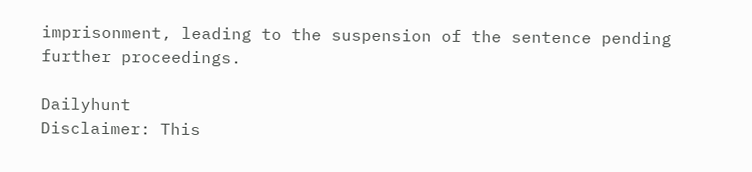imprisonment, leading to the suspension of the sentence pending further proceedings.

Dailyhunt
Disclaimer: This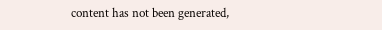content has not been generated,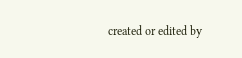created or edited by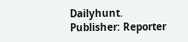Dailyhunt. Publisher: Reporter